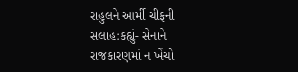રાહુલને આર્મી ચીફની સલાહ:કહ્યું- સેનાને રાજકારણમાં ન ખેંચો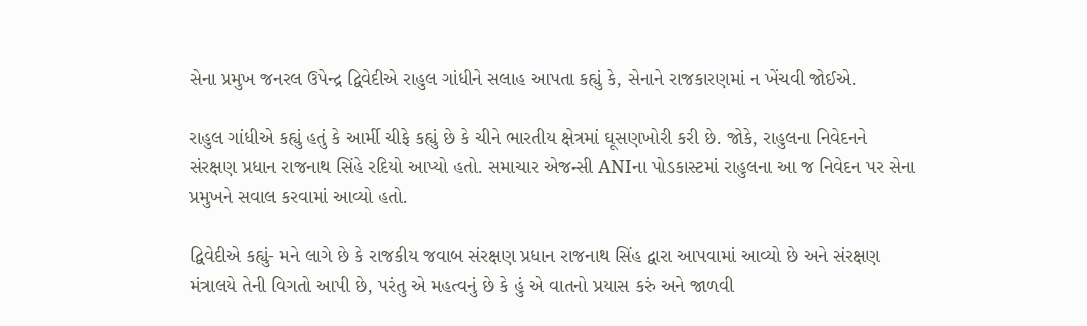સેના પ્રમુખ જનરલ ઉપેન્દ્ર દ્વિવેદીએ રાહુલ ગાંધીને સલાહ આપતા કહ્યું કે, સેનાને રાજકારણમાં ન ખેંચવી જોઈએ.

રાહુલ ગાંધીએ કહ્યું હતું કે આર્મી ચીફે કહ્યું છે કે ચીને ભારતીય ક્ષેત્રમાં ઘૂસણખોરી કરી છે. જોકે, રાહુલના નિવેદનને સંરક્ષણ પ્રધાન રાજનાથ સિંહે રદિયો આપ્યો હતો. સમાચાર એજન્સી ANIના પોડકાસ્ટમાં રાહુલના આ જ નિવેદન પર સેના પ્રમુખને સવાલ કરવામાં આવ્યો હતો.

દ્વિવેદીએ કહ્યું- મને લાગે છે કે રાજકીય જવાબ સંરક્ષણ પ્રધાન રાજનાથ સિંહ દ્વારા આપવામાં આવ્યો છે અને સંરક્ષણ મંત્રાલયે તેની વિગતો આપી છે, પરંતુ એ મહત્વનું છે કે હું એ વાતનો પ્રયાસ કરું અને જાળવી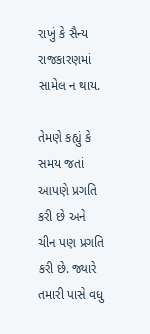રાખું કે સૈન્ય રાજકારણમાં સામેલ ન થાય.

તેમણે કહ્યું કે સમય જતાં આપણે પ્રગતિ કરી છે અને ચીન પણ પ્રગતિ કરી છે. જ્યારે તમારી પાસે વધુ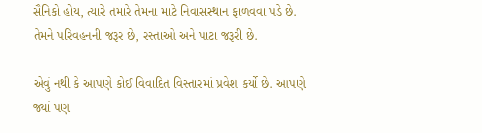સૈનિકો હોય, ત્યારે તમારે તેમના માટે નિવાસસ્થાન ફાળવવા પડે છે. તેમને પરિવહનની જરૂર છે, રસ્તાઓ અને પાટા જરૂરી છે.

એવું નથી કે આપણે કોઈ વિવાદિત વિસ્તારમાં પ્રવેશ કર્યો છે. આપણે જ્યાં પણ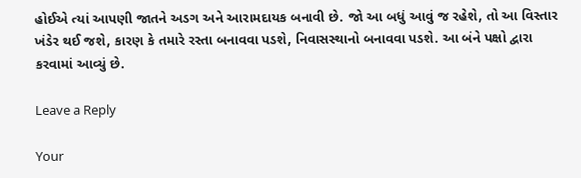હોઈએ ત્યાં આપણી જાતને અડગ અને આરામદાયક બનાવી છે. જો આ બધું આવું જ રહેશે, તો આ વિસ્તાર ખંડેર થઈ જશે, કારણ કે તમારે રસ્તા બનાવવા પડશે, નિવાસસ્થાનો બનાવવા પડશે. આ બંને પક્ષો દ્વારા કરવામાં આવ્યું છે.

Leave a Reply

Your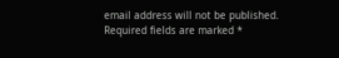email address will not be published. Required fields are marked *